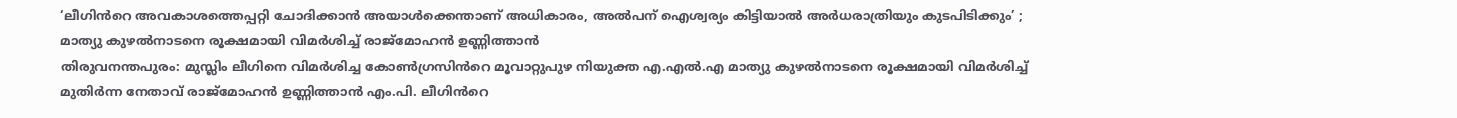‘ലീഗിൻറെ അവകാശത്തെപ്പറ്റി ചോദിക്കാൻ അയാൾക്കെന്താണ് അധികാരം, അൽപന് ഐശ്വര്യം കിട്ടിയാൽ അർധരാത്രിയും കുടപിടിക്കും’ ; മാത്യു കുഴൽനാടനെ രൂക്ഷമായി വിമർശിച്ച് രാജ്മോഹൻ ഉണ്ണിത്താൻ
തിരുവനന്തപുരം: മുസ്ലിം ലീഗിനെ വിമർശിച്ച കോൺഗ്രസിൻറെ മൂവാറ്റുപുഴ നിയുക്ത എ.എൽ.എ മാത്യു കുഴൽനാടനെ രൂക്ഷമായി വിമർശിച്ച് മുതിർന്ന നേതാവ് രാജ്മോഹൻ ഉണ്ണിത്താൻ എം.പി. ലീഗിൻറെ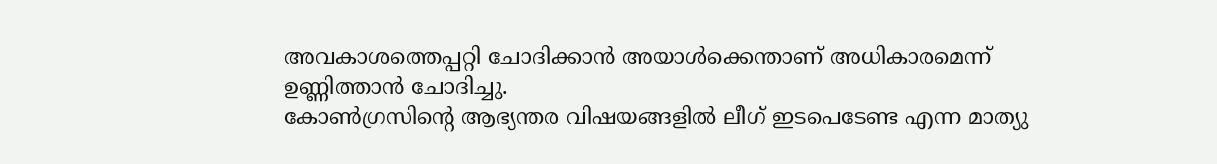അവകാശത്തെപ്പറ്റി ചോദിക്കാൻ അയാൾക്കെന്താണ് അധികാരമെന്ന് ഉണ്ണിത്താൻ ചോദിച്ചു.
കോൺഗ്രസിന്റെ ആഭ്യന്തര വിഷയങ്ങളിൽ ലീഗ് ഇടപെടേണ്ട എന്ന മാത്യു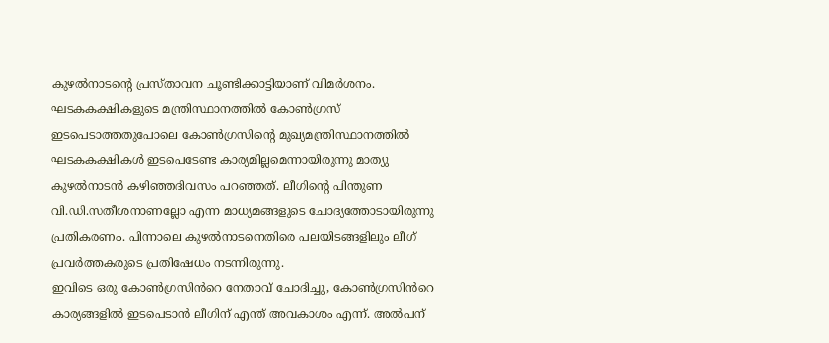കുഴൽനാടന്റെ പ്രസ്താവന ചൂണ്ടിക്കാട്ടിയാണ് വിമർശനം. ഘടകകക്ഷികളുടെ മന്ത്രിസ്ഥാനത്തിൽ കോൺഗ്രസ് ഇടപെടാത്തതുപോലെ കോൺഗ്രസിന്റെ മുഖ്യമന്ത്രിസ്ഥാനത്തിൽ ഘടകകക്ഷികൾ ഇടപെടേണ്ട കാര്യമില്ലമെന്നായിരുന്നു മാത്യു കുഴൽനാടൻ കഴിഞ്ഞദിവസം പറഞ്ഞത്. ലീഗിന്റെ പിന്തുണ വി.ഡി.സതീശനാണല്ലോ എന്ന മാധ്യമങ്ങളുടെ ചോദ്യത്തോടായിരുന്നു പ്രതികരണം. പിന്നാലെ കുഴൽനാടനെതിരെ പലയിടങ്ങളിലും ലീഗ് പ്രവർത്തകരുടെ പ്രതിഷേധം നടന്നിരുന്നു.
ഇവിടെ ഒരു കോൺഗ്രസിൻറെ നേതാവ് ചോദിച്ചു, കോൺഗ്രസിൻറെ കാര്യങ്ങളിൽ ഇടപെടാൻ ലീഗിന് എന്ത് അവകാശം എന്ന്. അൽപന്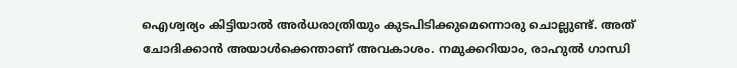ഐശ്വര്യം കിട്ടിയാൽ അർധരാത്രിയും കുടപിടിക്കുമെന്നൊരു ചൊല്ലുണ്ട്. അത് ചോദിക്കാൻ അയാൾക്കെന്താണ് അവകാശം. നമുക്കറിയാം, രാഹുൽ ഗാന്ധി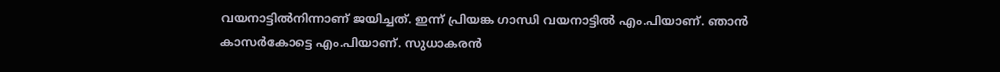വയനാട്ടിൽനിന്നാണ് ജയിച്ചത്. ഇന്ന് പ്രിയങ്ക ഗാന്ധി വയനാട്ടിൽ എം.പിയാണ്. ഞാൻ കാസർകോട്ടെ എം.പിയാണ്. സുധാകരൻ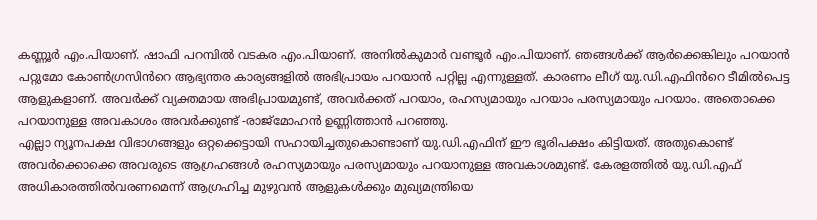കണ്ണൂർ എം.പിയാണ്. ഷാഫി പറമ്പിൽ വടകര എം.പിയാണ്. അനിൽകുമാർ വണ്ടൂർ എം.പിയാണ്. ഞങ്ങൾക്ക് ആർക്കെങ്കിലും പറയാൻ പറ്റുമോ കോൺഗ്രസിൻറെ ആഭ്യന്തര കാര്യങ്ങളിൽ അഭിപ്രായം പറയാൻ പറ്റില്ല എന്നുള്ളത്. കാരണം ലീഗ് യു.ഡി.എഫിൻറെ ടീമിൽപെട്ട ആളുകളാണ്. അവർക്ക് വ്യക്തമായ അഭിപ്രായമുണ്ട്, അവർക്കത് പറയാം, രഹസ്യമായും പറയാം പരസ്യമായും പറയാം. അതൊക്കെ പറയാനുള്ള അവകാശം അവർക്കുണ്ട് -രാജ്മോഹൻ ഉണ്ണിത്താൻ പറഞ്ഞു.
എല്ലാ ന്യൂനപക്ഷ വിഭാഗങ്ങളും ഒറ്റക്കെട്ടായി സഹായിച്ചതുകൊണ്ടാണ് യു.ഡി.എഫിന് ഈ ഭൂരിപക്ഷം കിട്ടിയത്. അതുകൊണ്ട് അവർക്കൊക്കെ അവരുടെ ആഗ്രഹങ്ങൾ രഹസ്യമായും പരസ്യമായും പറയാനുള്ള അവകാശമുണ്ട്. കേരളത്തിൽ യു.ഡി.എഫ് അധികാരത്തിൽവരണമെന്ന് ആഗ്രഹിച്ച മുഴുവൻ ആളുകൾക്കും മുഖ്യമന്ത്രിയെ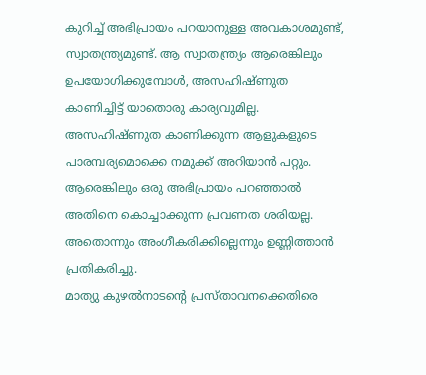കുറിച്ച് അഭിപ്രായം പറയാനുള്ള അവകാശമുണ്ട്, സ്വാതന്ത്ര്യമുണ്ട്. ആ സ്വാതന്ത്ര്യം ആരെങ്കിലും ഉപയോഗിക്കുമ്പോൾ, അസഹിഷ്ണുത കാണിച്ചിട്ട് യാതൊരു കാര്യവുമില്ല. അസഹിഷ്ണുത കാണിക്കുന്ന ആളുകളുടെ പാരമ്പര്യമൊക്കെ നമുക്ക് അറിയാൻ പറ്റും. ആരെങ്കിലും ഒരു അഭിപ്രായം പറഞ്ഞാൽ അതിനെ കൊച്ചാക്കുന്ന പ്രവണത ശരിയല്ല. അതൊന്നും അംഗീകരിക്കില്ലെന്നും ഉണ്ണിത്താൻ പ്രതികരിച്ചു.
മാത്യു കുഴൽനാടന്റെ പ്രസ്താവനക്കെതിരെ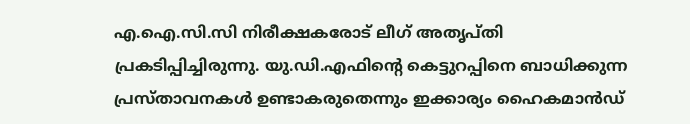എ.ഐ.സി.സി നിരീക്ഷകരോട് ലീഗ് അതൃപ്തി പ്രകടിപ്പിച്ചിരുന്നു. യു.ഡി.എഫിന്റെ കെട്ടുറപ്പിനെ ബാധിക്കുന്ന പ്രസ്താവനകൾ ഉണ്ടാകരുതെന്നും ഇക്കാര്യം ഹൈകമാൻഡ്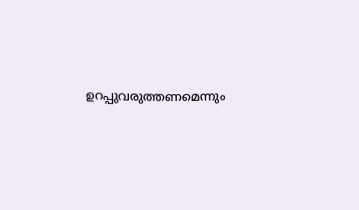ഉറപ്പുവരുത്തണമെന്നും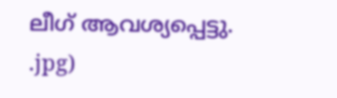ലീഗ് ആവശ്യപ്പെട്ടു.
.jpg)